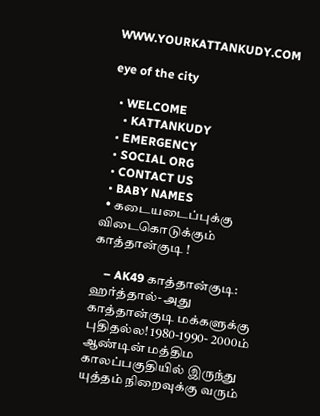WWW.YOURKATTANKUDY.COM

eye of the city

  • WELCOME
    • KATTANKUDY
  • EMERGENCY
  • SOCIAL ORG
  • CONTACT US
  • BABY NAMES
  • கடையடைப்புக்கு விடைகொடுக்கும் காத்தான்குடி !

    – AK49 காத்தான்குடி: ஹர்த்தால்- அது காத்தான்குடி மக்களுக்கு புதிதல்ல! 1980-1990- 2000ம் ஆண்டின் மத்திம காலப்பகுதியில் இருந்து யுத்தம் நிறைவுக்கு வரும்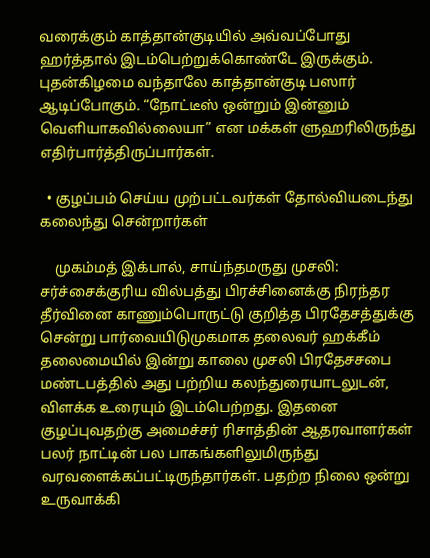வரைக்கும் காத்தான்குடியில் அவ்வப்போது ஹர்த்தால் இடம்பெற்றுக்கொண்டே இருக்கும். புதன்கிழமை வந்தாலே காத்தான்குடி பஸார் ஆடிப்போகும். “நோட்டீஸ் ஒன்றும் இன்னும் வெளியாகவில்லையா” என மக்கள் ளுஹரிலிருந்து எதிர்பார்த்திருப்பார்கள்.

  • குழப்பம் செய்ய முற்பட்டவர்கள் தோல்வியடைந்து கலைந்து சென்றார்கள்

    முகம்மத் இக்பால், சாய்ந்தமருது முசலி: சர்ச்சைக்குரிய வில்பத்து பிரச்சினைக்கு நிரந்தர தீர்வினை காணும்பொருட்டு குறித்த பிரதேசத்துக்கு சென்று பார்வையிடுமுகமாக தலைவர் ஹக்கீம் தலைமையில் இன்று காலை முசலி பிரதேசசபை மண்டபத்தில் அது பற்றிய கலந்துரையாடலுடன், விளக்க உரையும் இடம்பெற்றது. இதனை குழப்புவதற்கு அமைச்சர் ரிசாத்தின் ஆதரவாளர்கள் பலர் நாட்டின் பல பாகங்களிலுமிருந்து வரவளைக்கப்பட்டிருந்தார்கள். பதற்ற நிலை ஒன்று உருவாக்கி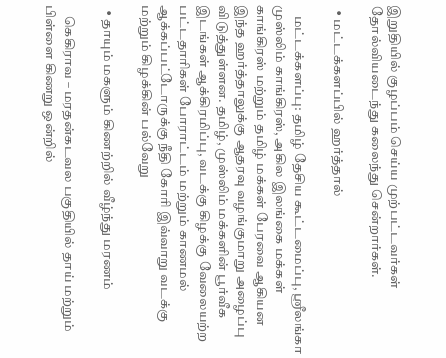இறுதியில் குழப்பம் செய்ய முற்பட்டவர்கள் தோல்வியடைந்து கலைந்து சென்றார்கள்.

  • மட்டக்களப்பில் ஹர்த்தால்

    மட்டக்களப்பு: தமிழ் தேசிய கூட்டமைப்பு, ஸ்ரீலங்கா முஸ்லிம் காங்கிரஸ், அகில இலங்கை மக்கள் காங்கிரஸ் மற்றும் தமிழ் மக்கள் பேரவை ஆகியன இந்த ஹர்த்தாலுக்கு ஆதரவு வழங்குமாறு அழைப்பு விடுத்துள்ளன. தமிழ், முஸ்லிம் மக்களின் பூர்வீக இடங்கள் ஆக்கிரமிப்பு, வடக்கு கிழக்கு வேலையற்ற பட்டதாரிகள் போராட்டம் மற்றும் காணமல் ஆக்கப்பட்டோருக்கு நீதி கோரி இவ்வாறு வடக்கு மற்றும் கிழக்கின் பல்வேறு

  • தாயும் மகளும் கிணற்றில் வீழ்ந்து மரணம்

    கெகிராவ – மரதன்கடவல பகுதியில் தாய் மற்றும் பிள்ளை கிணறு ஒன்றில்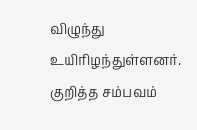விழுந்து உயிரிழந்துள்ளனர். குறித்த சம்பவம்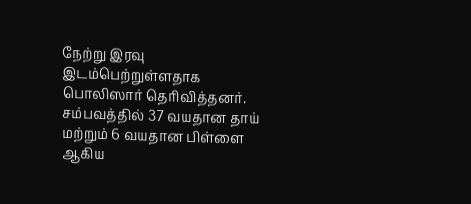நேற்று இரவு இடம்பெற்றுள்ளதாக பொலிஸார் தெரிவித்தனர். சம்பவத்தில் 37 வயதான தாய் மற்றும் 6 வயதான பிள்ளை ஆகிய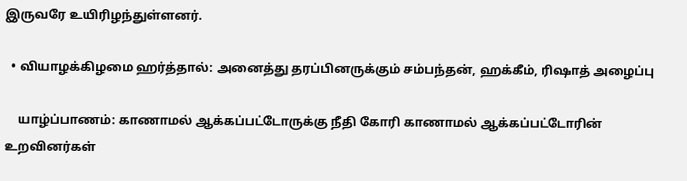இருவரே உயிரிழந்துள்ளனர்.

  • வியாழக்கிழமை ஹர்த்தால்: அனைத்து தரப்பினருக்கும் சம்பந்தன், ஹக்கீம், ரிஷாத் அழைப்பு

    யாழ்ப்பாணம்: காணாமல் ஆக்கப்பட்டோருக்கு நீதி கோரி காணாமல் ஆக்கப்பட்டோரின் உறவினர்கள்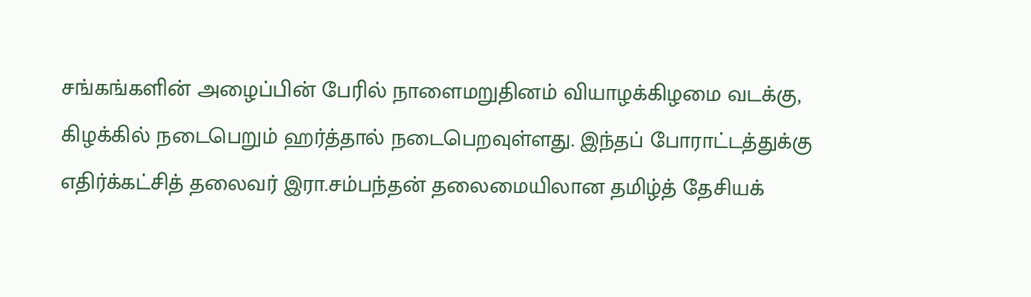சங்கங்களின் அழைப்பின் பேரில் நாளைமறுதினம் வியாழக்கிழமை வடக்கு, கிழக்கில் நடைபெறும் ஹர்த்தால் நடைபெறவுள்ளது. இந்தப் போராட்டத்துக்கு எதிர்க்கட்சித் தலைவர் இரா.சம்பந்தன் தலைமையிலான தமிழ்த் தேசியக்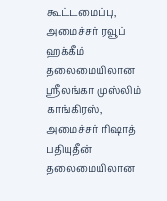கூட்டமைப்பு, அமைச்சர் ரவூப் ஹக்கீம் தலைமையிலான ஸ்ரீலங்கா முஸ்லிம் காங்கிரஸ், அமைச்சர் ரிஷாத் பதியுதீன் தலைமையிலான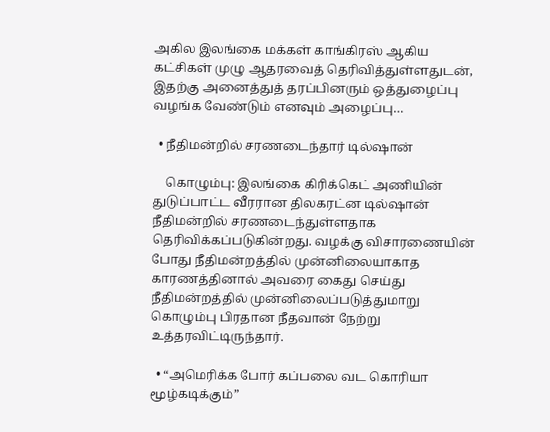அகில இலங்கை மக்கள் காங்கிரஸ் ஆகிய கட்சிகள் முழு ஆதரவைத் தெரிவித்துள்ளதுடன், இதற்கு அனைத்துத் தரப்பினரும் ஒத்துழைப்பு வழங்க வேண்டும் எனவும் அழைப்பு…

  • நீதிமன்றில் சரணடைந்தார் டில்ஷான்

    கொழும்பு: இலங்கை கிரிக்கெட் அணியின் துடுப்பாட்ட வீரரான திலகரட்ன டில்ஷான் நீதிமன்றில் சரணடைந்துள்ளதாக தெரிவிக்கப்படுகின்றது. வழக்கு விசாரணையின் போது நீதிமன்றத்தில் முன்னிலையாகாத காரணத்தினால் அவரை கைது செய்து நீதிமன்றத்தில் முன்னிலைப்படுத்துமாறு கொழும்பு பிரதான நீதவான் நேற்று உத்தரவிட்டிருந்தார்.

  • “அமெரிக்க போர் கப்பலை வட கொரியா மூழ்கடிக்கும்”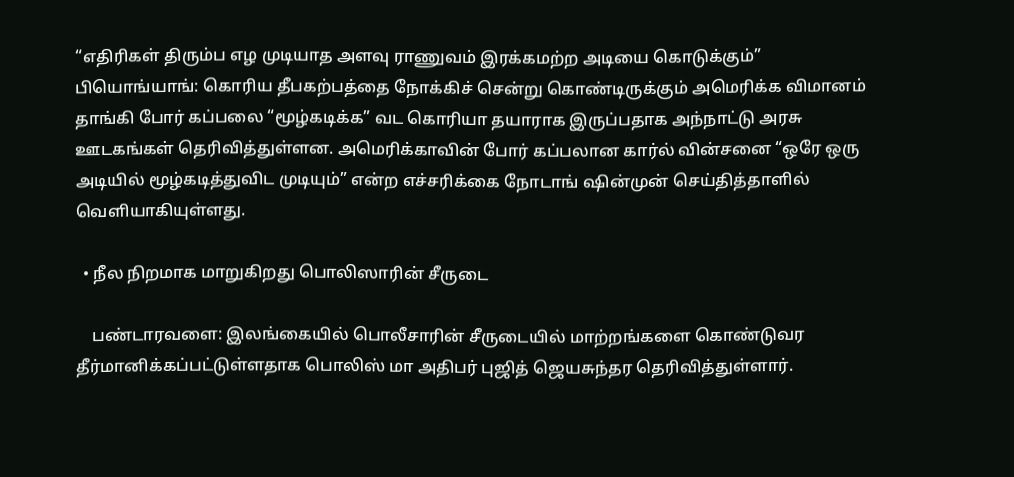“எதிரிகள் திரும்ப எழ முடியாத அளவு ராணுவம் இரக்கமற்ற அடியை கொடுக்கும்” பியொங்யாங்: கொரிய தீபகற்பத்தை நோக்கிச் சென்று கொண்டிருக்கும் அமெரிக்க விமானம் தாங்கி போர் கப்பலை “மூழ்கடிக்க” வட கொரியா தயாராக இருப்பதாக அந்நாட்டு அரசு ஊடகங்கள் தெரிவித்துள்ளன. அமெரிக்காவின் போர் கப்பலான கார்ல் வின்சனை “ஒரே ஒரு அடியில் மூழ்கடித்துவிட முடியும்” என்ற எச்சரிக்கை நோடாங் ஷின்முன் செய்தித்தாளில் வெளியாகியுள்ளது.

  • நீல நிறமாக மாறுகிறது பொலிஸாரின் சீருடை

    பண்டாரவளை: இலங்கையில் பொலீசாரின் சீருடையில் மாற்றங்களை கொண்டுவர தீர்மானிக்கப்பட்டுள்ளதாக பொலிஸ் மா அதிபர் புஜித் ஜெயசுந்தர தெரிவித்துள்ளார்.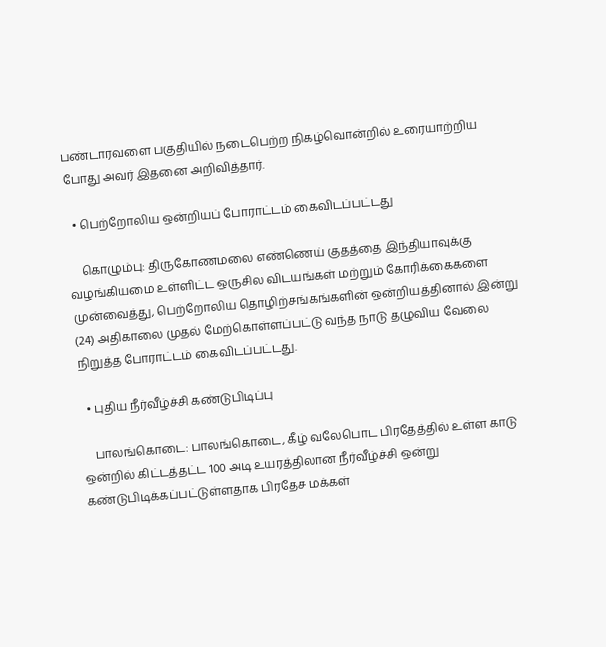பண்டாரவளை பகுதியில் நடைபெற்ற நிகழ்வொன்றில் உரையாற்றிய போது அவர் இதனை அறிவித்தார்.

  • பெற்றோலிய ஒன்றியப் போராட்டம் கைவிடப்பட்டது

    கொழும்பு: திருகோணமலை எண்ணெய் குதத்தை இந்தியாவுக்கு வழங்கியமை உள்ளிட்ட ஒருசில விடயங்கள் மற்றும் கோரிக்கைகளை முன்வைத்து, பெற்றோலிய தொழிற்சங்கங்களின் ஒன்றியத்தினால் இன்று (24) அதிகாலை முதல் மேற்கொள்ளப்பட்டு வந்த நாடு தழுவிய வேலை நிறுத்த போராட்டம் கைவிடப்பட்டது.

  • புதிய நீர்வீழ்ச்சி கண்டுபிடிப்பு

    பாலங்கொடை: பாலங்கொடை, கீழ் வலேபொட பிரதேத்தில் உள்ள காடு ஒன்றில் கிட்டத்தட்ட 100 அடி உயரத்திலான நீர்வீழ்ச்சி ஒன்று கண்டுபிடிக்கப்பட்டுள்ளதாக பிரதேச மக்கள்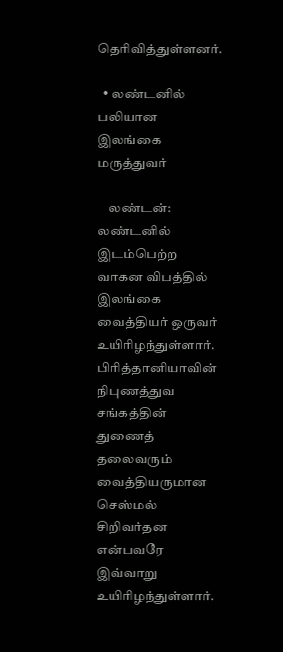தெரிவித்துள்ளனர்.

  • லண்டனில் பலியான இலங்கை மருத்துவர்

    லண்டன்: லண்டனில் இடம்பெற்ற வாகன விபத்தில் இலங்கை வைத்தியர் ஒருவர் உயிரிழந்துள்ளார். பிரித்தானியாவின் நிபுணத்துவ சங்கத்தின் துணைத் தலைவரும் வைத்தியருமான செஸ்மல் சிறிவர்தன என்பவரே இவ்வாறு உயிரிழந்துள்ளார்.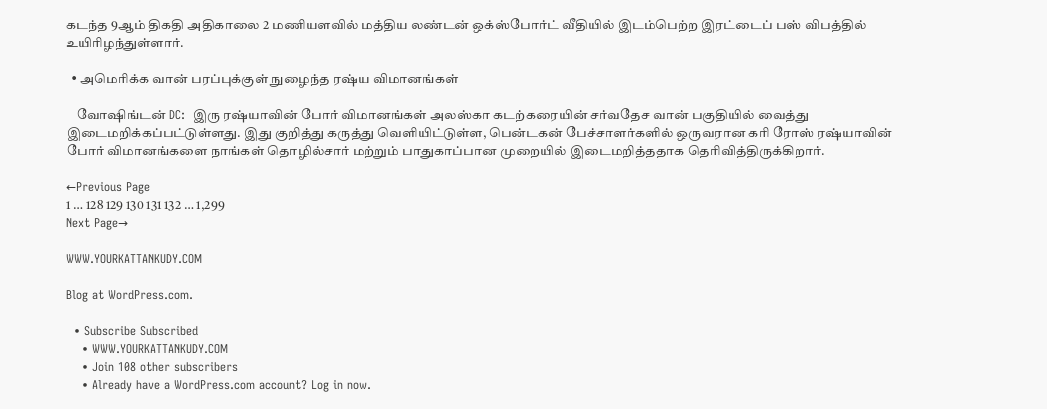கடந்த 9ஆம் திகதி அதிகாலை 2 மணியளவில் மத்திய லண்டன் ஒக்ஸ்போர்ட் வீதியில் இடம்பெற்ற இரட்டைப் பஸ் விபத்தில் உயிரிழந்துள்ளார்.

  • அமெரிக்க வான் பரப்புக்குள் நுழைந்த ரஷ்ய விமானங்கள்

    வோஷிங்டன் DC:  இரு ரஷ்யாவின் போர் விமானங்கள் அலஸ்கா கடற்கரையின் சர்வதேச வான் பகுதியில் வைத்து இடைமறிக்கப்பட்டுள்ளது. இது குறித்து கருத்து வெளியிட்டுள்ள, பென்டகன் பேச்சாளர்களில் ஒருவரான கரி ரோஸ் ரஷ்யாவின் போர் விமானங்களை நாங்கள் தொழில்சார் மற்றும் பாதுகாப்பான முறையில் இடைமறித்ததாக தெரிவித்திருக்கிறார்.

←Previous Page
1 … 128 129 130 131 132 … 1,299
Next Page→

WWW.YOURKATTANKUDY.COM

Blog at WordPress.com.

  • Subscribe Subscribed
    • WWW.YOURKATTANKUDY.COM
    • Join 108 other subscribers
    • Already have a WordPress.com account? Log in now.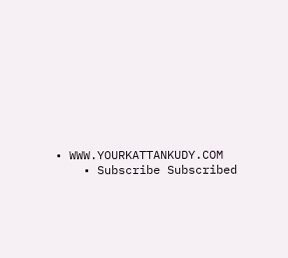• WWW.YOURKATTANKUDY.COM
    • Subscribe Subscribed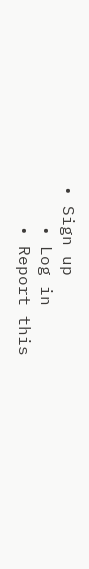• Sign up
    • Log in
    • Report this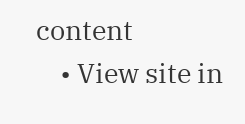content
    • View site in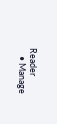Reader
    • Manage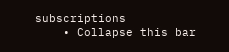subscriptions
    • Collapse this bar